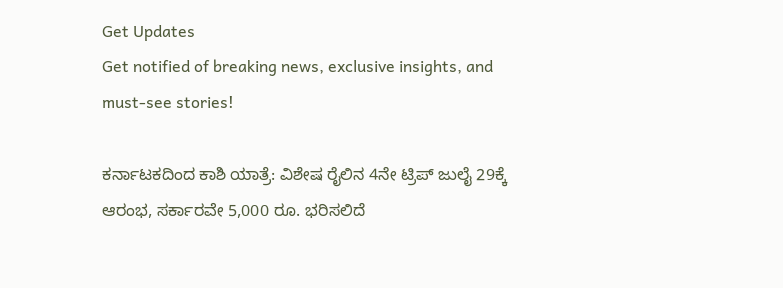Get Updates
Get notified of breaking news, exclusive insights, and must-see stories!

ಕರ್ನಾಟಕದಿಂದ ಕಾಶಿ ಯಾತ್ರೆ: ವಿಶೇಷ ರೈಲಿನ 4ನೇ ಟ್ರಿಪ್ ಜುಲೈ 29ಕ್ಕೆ ಆರಂಭ, ಸರ್ಕಾರವೇ 5,000 ರೂ. ಭರಿಸಲಿದೆ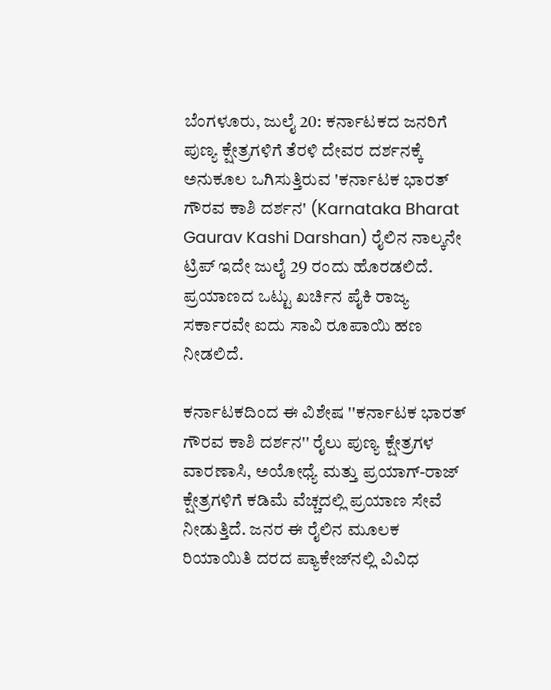ಬೆಂಗಳೂರು, ಜುಲೈ 20: ಕರ್ನಾಟಕದ ಜನರಿಗೆ ಪುಣ್ಯ ಕ್ಷೇತ್ರಗಳಿಗೆ ತೆರಳಿ ದೇವರ ದರ್ಶನಕ್ಕೆ ಅನುಕೂಲ ಒಗಿಸುತ್ತಿರುವ 'ಕರ್ನಾಟಕ ಭಾರತ್ ಗೌರವ ಕಾಶಿ ದರ್ಶನ' (Karnataka Bharat Gaurav Kashi Darshan) ರೈಲಿನ ನಾಲ್ಕನೇ ಟ್ರಿಪ್ ಇದೇ ಜುಲೈ 29 ರಂದು ಹೊರಡಲಿದೆ. ಪ್ರಯಾಣದ ಒಟ್ಟು ಖರ್ಚಿನ ಪೈಕಿ ರಾಜ್ಯ ಸರ್ಕಾರವೇ ಐದು ಸಾವಿ ರೂಪಾಯಿ ಹಣ ನೀಡಲಿದೆ.

ಕರ್ನಾಟಕದಿಂದ ಈ ವಿಶೇಷ ''ಕರ್ನಾಟಕ ಭಾರತ್ ಗೌರವ ಕಾಶಿ ದರ್ಶನ'' ರೈಲು ಪುಣ್ಯ ಕ್ಷೇತ್ರಗಳ ವಾರಣಾಸಿ, ಅಯೋಧ್ಯೆ ಮತ್ತು ಪ್ರಯಾಗ್-ರಾಜ್ ಕ್ಷೇತ್ರಗಳಿಗೆ ಕಡಿಮೆ ವೆಚ್ಚದಲ್ಲಿ ಪ್ರಯಾಣ ಸೇವೆ ನೀಡುತ್ತಿದೆ. ಜನರ ಈ ರೈಲಿನ ಮೂಲಕ ರಿಯಾಯಿತಿ ದರದ ಪ್ಯಾಕೇಜ್‌ನಲ್ಲಿ ವಿವಿಧ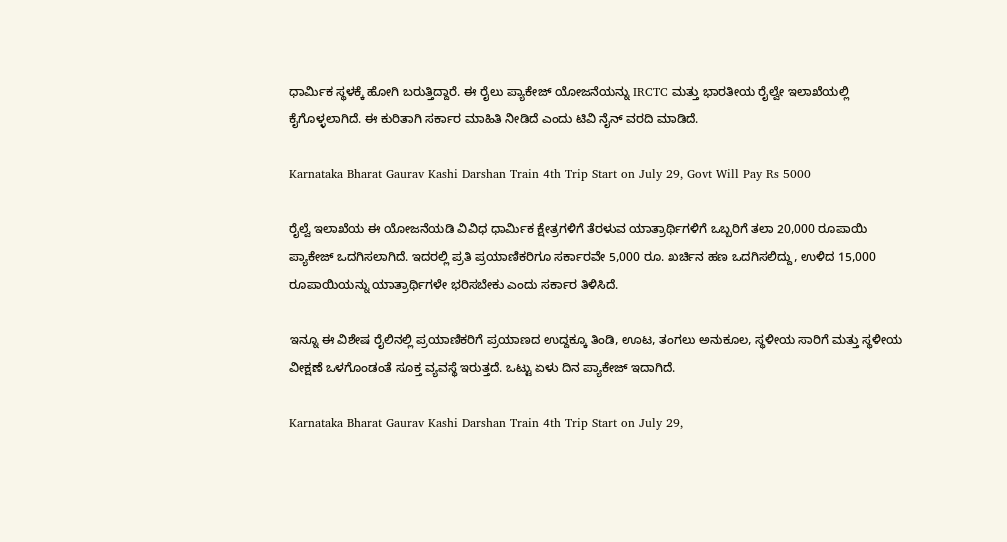ಧಾರ್ಮಿಕ ಸ್ಥಳಕ್ಕೆ ಹೋಗಿ ಬರುತ್ತಿದ್ದಾರೆ. ಈ ರೈಲು ಪ್ಯಾಕೇಜ್ ಯೋಜನೆಯನ್ನು IRCTC ಮತ್ತು ಭಾರತೀಯ ರೈಲ್ವೇ ಇಲಾಖೆಯಲ್ಲಿ ಕೈಗೊಳ್ಳಲಾಗಿದೆ. ಈ ಕುರಿತಾಗಿ ಸರ್ಕಾರ ಮಾಹಿತಿ ನೀಡಿದೆ ಎಂದು ಟಿವಿ ನೈನ್ ವರದಿ ಮಾಡಿದೆ.

Karnataka Bharat Gaurav Kashi Darshan Train 4th Trip Start on July 29, Govt Will Pay Rs 5000

ರೈಲ್ವೆ ಇಲಾಖೆಯ ಈ ಯೋಜನೆಯಡಿ ವಿವಿಧ ಧಾರ್ಮಿಕ ಕ್ಷೇತ್ರಗಳಿಗೆ ತೆರಳುವ ಯಾತ್ರಾರ್ಥಿಗಳಿಗೆ ಒಬ್ಬರಿಗೆ ತಲಾ 20,000 ರೂಪಾಯಿ ಪ್ಯಾಕೇಜ್ ಒದಗಿಸಲಾಗಿದೆ. ಇದರಲ್ಲಿ ಪ್ರತಿ ಪ್ರಯಾಣಿಕರಿಗೂ ಸರ್ಕಾರವೇ 5,000 ರೂ. ಖರ್ಚಿನ ಹಣ ಒದಗಿಸಲಿದ್ದು, ಉಳಿದ 15,000 ರೂಪಾಯಿಯನ್ನು ಯಾತ್ರಾರ್ಥಿಗಳೇ ಭರಿಸಬೇಕು ಎಂದು ಸರ್ಕಾರ ತಿಳಿಸಿದೆ.

ಇನ್ನೂ ಈ ವಿಶೇಷ ರೈಲಿನಲ್ಲಿ ಪ್ರಯಾಣಿಕರಿಗೆ ಪ್ರಯಾಣದ ಉದ್ದಕ್ಕೂ ತಿಂಡಿ, ಊಟ, ತಂಗಲು ಅನುಕೂಲ, ಸ್ಥಳೀಯ ಸಾರಿಗೆ ಮತ್ತು ಸ್ಥಳೀಯ ವೀಕ್ಷಣೆ ಒಳಗೊಂಡಂತೆ ಸೂಕ್ತ ವ್ಯವಸ್ಥೆ ಇರುತ್ತದೆ. ಒಟ್ಟು ಏಳು ದಿನ ಪ್ಯಾಕೇಜ್ ಇದಾಗಿದೆ.

Karnataka Bharat Gaurav Kashi Darshan Train 4th Trip Start on July 29,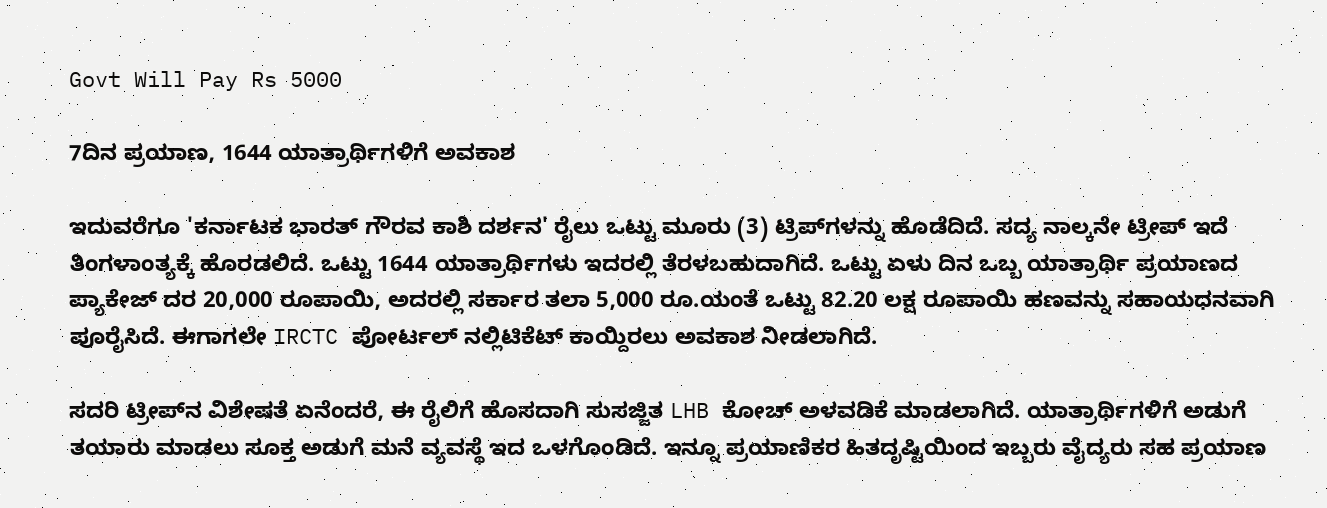Govt Will Pay Rs 5000

7ದಿನ ಪ್ರಯಾಣ, 1644 ಯಾತ್ರಾರ್ಥಿಗಳಿಗೆ ಅವಕಾಶ

ಇದುವರೆಗೂ 'ಕರ್ನಾಟಕ ಭಾರತ್ ಗೌರವ ಕಾಶಿ ದರ್ಶನ' ರೈಲು ಒಟ್ಟು ಮೂರು (3) ಟ್ರಿಪ್‌ಗಳನ್ನು ಹೊಡೆದಿದೆ. ಸದ್ಯ ನಾಲ್ಕನೇ ಟ್ರೀಪ್ ಇದೆ ತಿಂಗಳಾಂತ್ಯಕ್ಕೆ ಹೊರಡಲಿದೆ. ಒಟ್ಟು 1644 ಯಾತ್ರಾರ್ಥಿಗಳು ಇದರಲ್ಲಿ ತೆರಳಬಹುದಾಗಿದೆ. ಒಟ್ಟು ಏಳು ದಿನ ಒಬ್ಬ ಯಾತ್ರಾರ್ಥಿ ಪ್ರಯಾಣದ ಪ್ಯಾಕೇಜ್‌ ದರ 20,000 ರೂಪಾಯಿ, ಅದರಲ್ಲಿ ಸರ್ಕಾರ ತಲಾ 5,000 ರೂ.ಯಂತೆ ಒಟ್ಟು 82.20 ಲಕ್ಷ ರೂಪಾಯಿ ಹಣವನ್ನು ಸಹಾಯಧನವಾಗಿ ಪೂರೈಸಿದೆ. ಈಗಾಗಲೇ IRCTC ಪೋರ್ಟಲ್ ನಲ್ಲಿಟಿಕೆಟ್ ಕಾಯ್ದಿರಲು ಅವಕಾಶ ನೀಡಲಾಗಿದೆ.

ಸದರಿ ಟ್ರೀಪ್‌ನ ವಿಶೇಷತೆ ಏನೆಂದರೆ, ಈ ರೈಲಿಗೆ ಹೊಸದಾಗಿ ಸುಸಜ್ಜಿತ LHB ಕೋಚ್ ಅಳವಡಿಕೆ ಮಾಡಲಾಗಿದೆ. ಯಾತ್ರಾರ್ಥಿಗಳಿಗೆ ಅಡುಗೆ ತಯಾರು ಮಾಡಲು ಸೂಕ್ತ ಅಡುಗೆ ಮನೆ ವ್ಯವಸ್ಥೆ ಇದ ಒಳಗೊಂಡಿದೆ. ಇನ್ನೂ ಪ್ರಯಾಣಿಕರ ಹಿತದೃಷ್ಟಿಯಿಂದ ಇಬ್ಬರು ವೈದ್ಯರು ಸಹ ಪ್ರಯಾಣ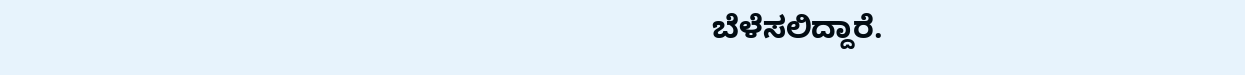ಬೆಳೆಸಲಿದ್ದಾರೆ.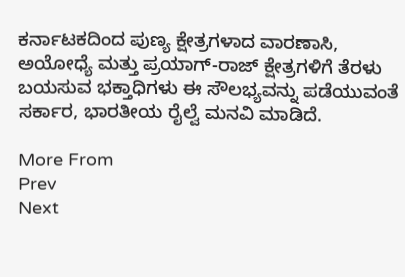ಕರ್ನಾಟಕದಿಂದ ಪುಣ್ಯ ಕ್ಷೇತ್ರಗಳಾದ ವಾರಣಾಸಿ, ಅಯೋಧ್ಯೆ ಮತ್ತು ಪ್ರಯಾಗ್-ರಾಜ್ ಕ್ಷೇತ್ರಗಳಿಗೆ ತೆರಳು ಬಯಸುವ ಭಕ್ತಾಧಿಗಳು ಈ ಸೌಲಭ್ಯವನ್ನು ಪಡೆಯುವಂತೆ ಸರ್ಕಾರ, ಭಾರತೀಯ ರೈಲ್ವೆ ಮನವಿ ಮಾಡಿದೆ.

More From
Prev
Next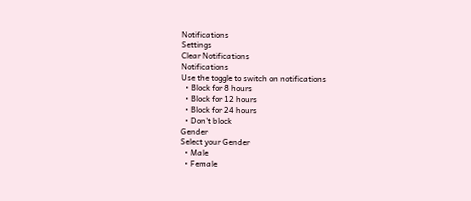Notifications
Settings
Clear Notifications
Notifications
Use the toggle to switch on notifications
  • Block for 8 hours
  • Block for 12 hours
  • Block for 24 hours
  • Don't block
Gender
Select your Gender
  • Male
  • Female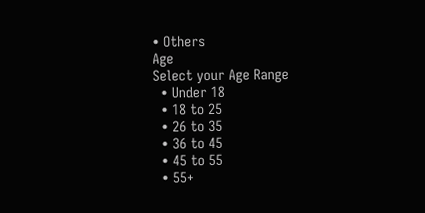• Others
Age
Select your Age Range
  • Under 18
  • 18 to 25
  • 26 to 35
  • 36 to 45
  • 45 to 55
  • 55+